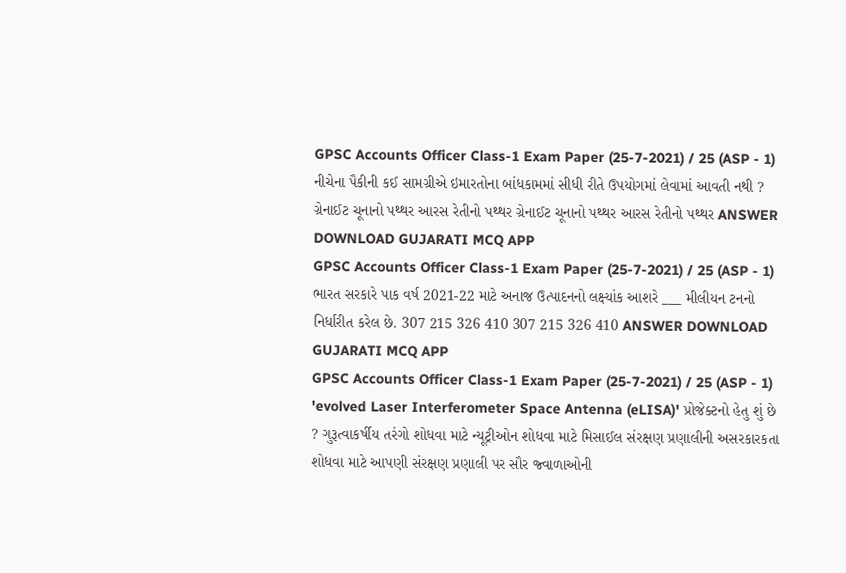GPSC Accounts Officer Class-1 Exam Paper (25-7-2021) / 25 (ASP - 1) નીચેના પૈકીની કઈ સામગ્રીએ ઇમારતોના બાંધકામમાં સીધી રીતે ઉપયોગમાં લેવામાં આવતી નથી ? ગ્રેનાઈટ ચૂનાનો પથ્થર આરસ રેતીનો પથ્થર ગ્રેનાઈટ ચૂનાનો પથ્થર આરસ રેતીનો પથ્થર ANSWER DOWNLOAD GUJARATI MCQ APP
GPSC Accounts Officer Class-1 Exam Paper (25-7-2021) / 25 (ASP - 1) ભારત સરકારે પાક વર્ષ 2021-22 માટે અનાજ ઉત્પાદનનો લક્ષ્યાંક આશરે ___ મીલીયન ટનનો નિર્ધારીત કરેલ છે. 307 215 326 410 307 215 326 410 ANSWER DOWNLOAD GUJARATI MCQ APP
GPSC Accounts Officer Class-1 Exam Paper (25-7-2021) / 25 (ASP - 1) 'evolved Laser Interferometer Space Antenna (eLISA)' પ્રોજેક્ટનો હેતુ શું છે ? ગુરૂત્વાકર્ષીય તરંગો શોધવા માટે ન્યૂટ્રીઓન શોધવા માટે મિસાઈલ સંરક્ષણ પ્રણાલીની અસરકારકતા શોધવા માટે આપણી સંરક્ષણ પ્રણાલી પર સૌર જ્વાળાઓની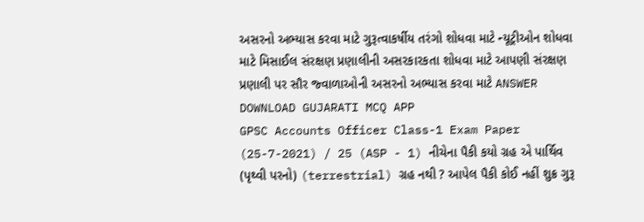અસરનો અભ્યાસ કરવા માટે ગુરૂત્વાકર્ષીય તરંગો શોધવા માટે ન્યૂટ્રીઓન શોધવા માટે મિસાઈલ સંરક્ષણ પ્રણાલીની અસરકારકતા શોધવા માટે આપણી સંરક્ષણ પ્રણાલી પર સૌર જ્વાળાઓની અસરનો અભ્યાસ કરવા માટે ANSWER DOWNLOAD GUJARATI MCQ APP
GPSC Accounts Officer Class-1 Exam Paper (25-7-2021) / 25 (ASP - 1) નીચેના પૈકી કયો ગ્રહ એ પાર્થિવ (પૃથ્વી પરનો) (terrestrial) ગ્રહ નથી ? આપેલ પૈકી કોઈ નહીં શુક્ર ગુરૂ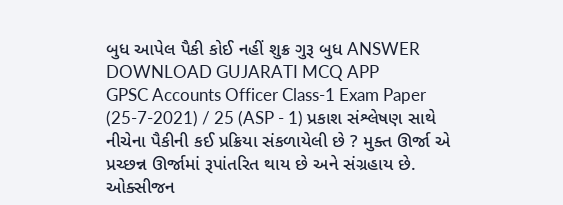બુધ આપેલ પૈકી કોઈ નહીં શુક્ર ગુરૂ બુધ ANSWER DOWNLOAD GUJARATI MCQ APP
GPSC Accounts Officer Class-1 Exam Paper (25-7-2021) / 25 (ASP - 1) પ્રકાશ સંશ્લેષણ સાથે નીચેના પૈકીની કઈ પ્રક્રિયા સંકળાયેલી છે ? મુક્ત ઊર્જા એ પ્રચ્છન્ન ઊર્જામાં રૂપાંતરિત થાય છે અને સંગ્રહાય છે. ઓક્સીજન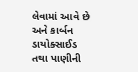લેવામાં આવે છે અને કાર્બન ડાયોક્સાઈડ તથા પાણીની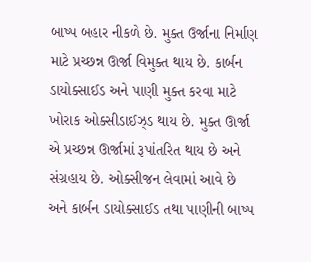બાષ્પ બહાર નીકળે છે. મુક્ત ઉર્જાના નિર્માણ માટે પ્રચ્છન્ન ઊર્જા વિમુક્ત થાય છે. કાર્બન ડાયોક્સાઈડ અને પાણી મુક્ત કરવા માટે ખોરાક ઓક્સીડાઈઝ્ડ થાય છે. મુક્ત ઊર્જા એ પ્રચ્છન્ન ઊર્જામાં રૂપાંતરિત થાય છે અને સંગ્રહાય છે. ઓક્સીજન લેવામાં આવે છે અને કાર્બન ડાયોક્સાઈડ તથા પાણીની બાષ્પ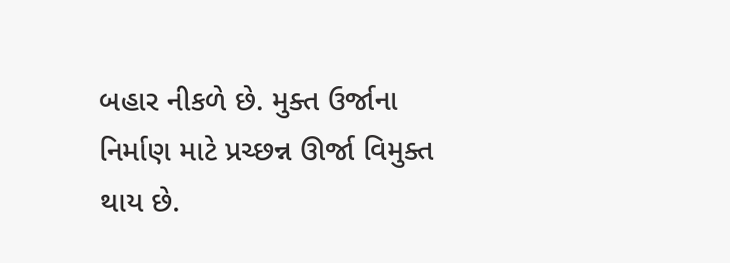બહાર નીકળે છે. મુક્ત ઉર્જાના નિર્માણ માટે પ્રચ્છન્ન ઊર્જા વિમુક્ત થાય છે.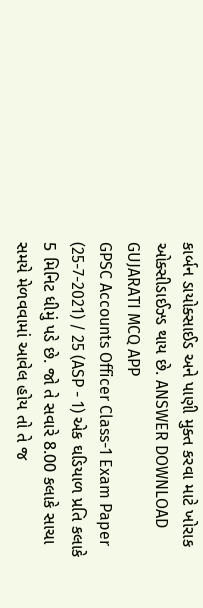કાર્બન ડાયોક્સાઈડ અને પાણી મુક્ત કરવા માટે ખોરાક ઓક્સીડાઈઝ્ડ થાય છે. ANSWER DOWNLOAD GUJARATI MCQ APP
GPSC Accounts Officer Class-1 Exam Paper (25-7-2021) / 25 (ASP - 1) એક ઘડિયાળ પ્રતિ કલાકે 5 મિનિટ ધીમું પડે છે. જો તે સવારે 8.00 કલાકે સાચા સમયે મેળવવામાં આવેલ હોય તો તે જ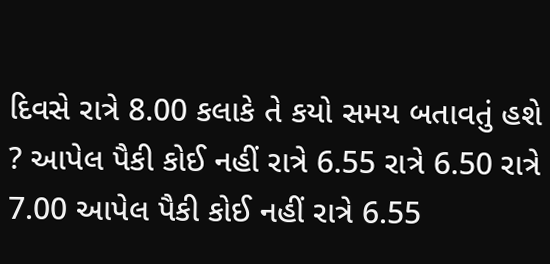દિવસે રાત્રે 8.00 કલાકે તે કયો સમય બતાવતું હશે ? આપેલ પૈકી કોઈ નહીં રાત્રે 6.55 રાત્રે 6.50 રાત્રે 7.00 આપેલ પૈકી કોઈ નહીં રાત્રે 6.55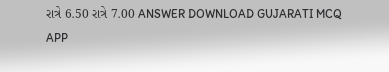રાત્રે 6.50 રાત્રે 7.00 ANSWER DOWNLOAD GUJARATI MCQ APP